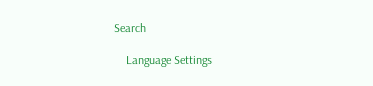Search

    Language Settings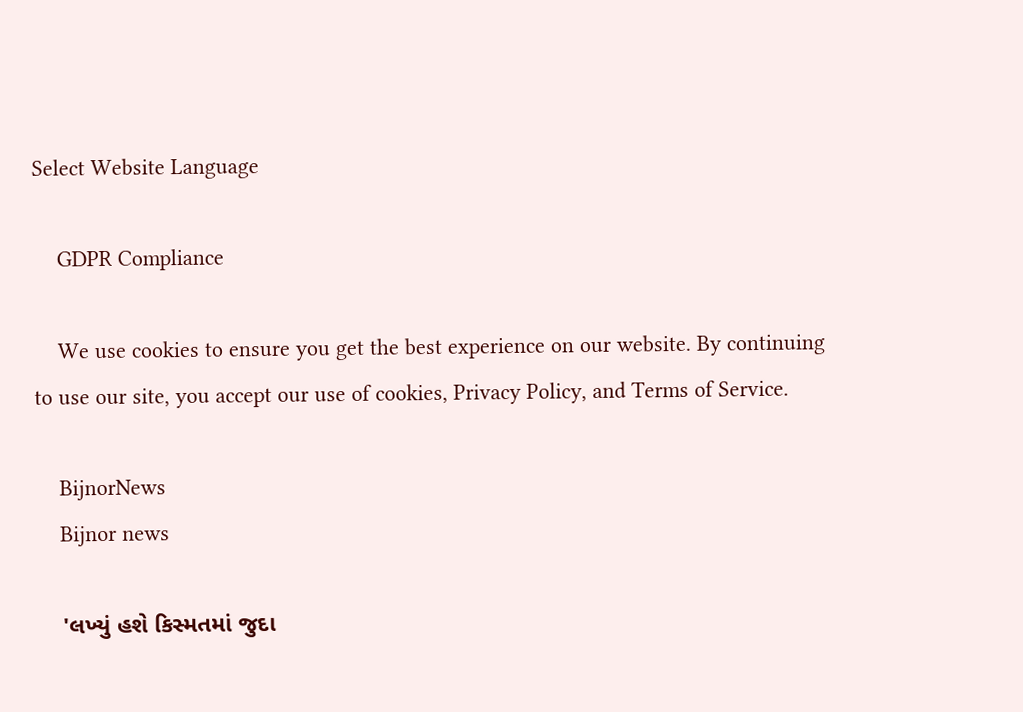Select Website Language

    GDPR Compliance

    We use cookies to ensure you get the best experience on our website. By continuing to use our site, you accept our use of cookies, Privacy Policy, and Terms of Service.

    BijnorNews
    Bijnor news

    'લખ્યું હશે કિસ્મતમાં જુદા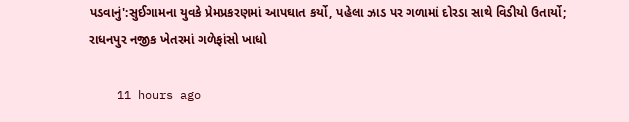પડવાનું':સુઈગામના યુવકે પ્રેમપ્રકરણમાં આપઘાત કર્યો, પહેલા ઝાડ પર ગળામાં દોરડા સાથે વિડીયો ઉતાર્યો; રાધનપુર નજીક ખેતરમાં ગળેફાંસો ખાધો

    11 hours ago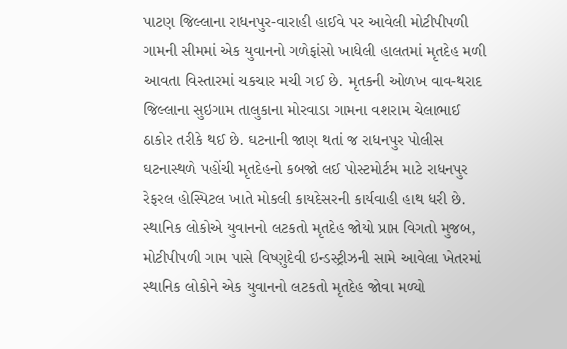પાટણ જિલ્લાના રાધનપુર-વારાહી હાઈવે પર આવેલી મોટીપીપળી ગામની સીમમાં એક યુવાનનો ગળેફાંસો ખાધેલી હાલતમાં મૃતદેહ મળી આવતા વિસ્તારમાં ચકચાર મચી ગઈ છે. મૃતકની ઓળખ વાવ-થરાદ જિલ્લાના સુઇગામ તાલુકાના મોરવાડા ગામના વશરામ ચેલાભાઈ ઠાકોર તરીકે થઈ છે. ઘટનાની જાણ થતાં જ રાધનપુર પોલીસ ઘટનાસ્થળે પહોંચી મૃતદેહનો કબજો લઈ પોસ્ટમોર્ટમ માટે રાધનપુર રેફરલ હોસ્પિટલ ખાતે મોકલી કાયદેસરની કાર્યવાહી હાથ ધરી છે. સ્થાનિક લોકોએ યુવાનનો લટકતો મૃતદેહ જોયો પ્રાપ્ત વિગતો મુજબ, મોટીપીપળી ગામ પાસે વિષ્ણુદેવી ઇન્ડસ્ટ્રીઝની સામે આવેલા ખેતરમાં સ્થાનિક લોકોને એક યુવાનનો લટકતો મૃતદેહ જોવા મળ્યો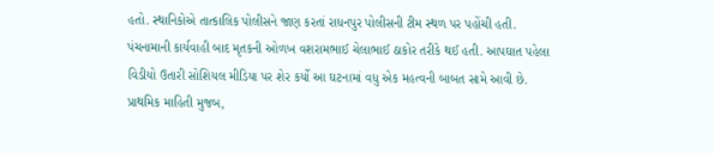હતો. સ્થાનિકોએ તાત્કાલિક પોલીસને જાણ કરતાં રાધનપુર પોલીસની ટીમ સ્થળ પર પહોંચી હતી. પંચનામાની કાર્યવાહી બાદ મૃતકની ઓળખ વશરામભાઈ ચેલાભાઈ ઠાકોર તરીકે થઈ હતી. આપઘાત પહેલા વિડીયો ઉતારી સોશિયલ મીડિયા પર શેર કર્યો આ ઘટનામાં વધુ એક મહત્વની બાબત સામે આવી છે. પ્રાથમિક માહિતી મુજબ,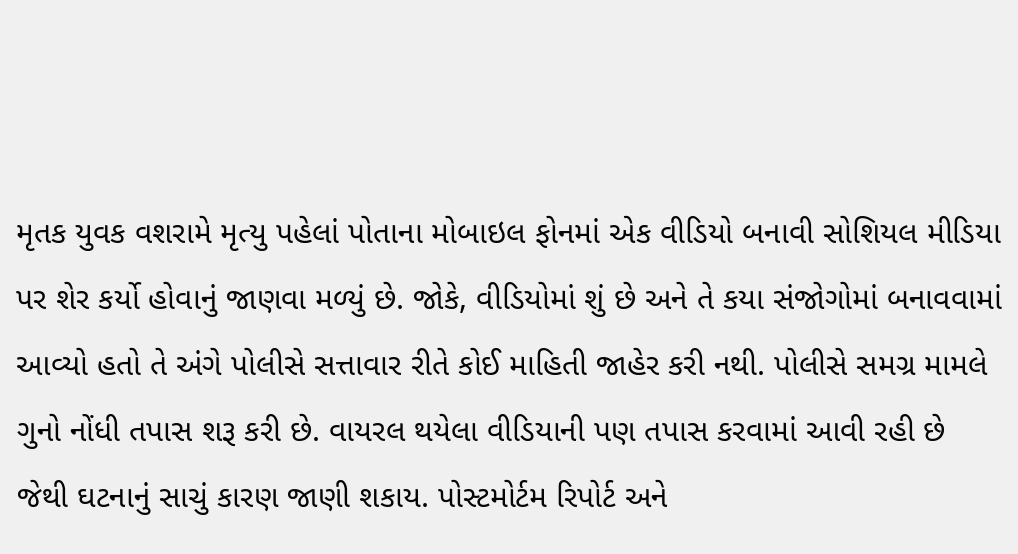મૃતક યુવક વશરામે મૃત્યુ પહેલાં પોતાના મોબાઇલ ફોનમાં એક વીડિયો બનાવી સોશિયલ મીડિયા પર શેર કર્યો હોવાનું જાણવા મળ્યું છે. જોકે, વીડિયોમાં શું છે અને તે કયા સંજોગોમાં બનાવવામાં આવ્યો હતો તે અંગે પોલીસે સત્તાવાર રીતે કોઈ માહિતી જાહેર કરી નથી. પોલીસે સમગ્ર મામલે ગુનો નોંધી તપાસ શરૂ કરી છે. વાયરલ થયેલા વીડિયાની પણ તપાસ કરવામાં આવી રહી છે જેથી ઘટનાનું સાચું કારણ જાણી શકાય. પોસ્ટમોર્ટમ રિપોર્ટ અને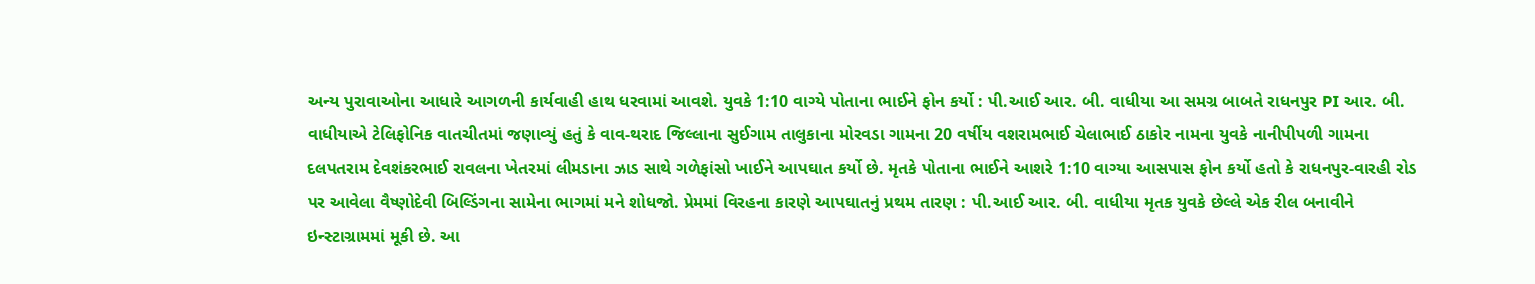અન્ય પુરાવાઓના આધારે આગળની કાર્યવાહી હાથ ધરવામાં આવશે. યુવકે 1:10 વાગ્યે પોતાના ભાઈને ફોન કર્યો : પી.આઈ આર. બી. વાધીયા આ સમગ્ર બાબતે રાધનપુર PI આર. બી. વાધીયાએ ટેલિફોનિક વાતચીતમાં જણાવ્યું હતું કે વાવ-થરાદ જિલ્લાના સુઈગામ તાલુકાના મોરવડા ગામના 20 વર્ષીય વશરામભાઈ ચેલાભાઈ ઠાકોર નામના યુવકે નાનીપીપળી ગામના દલપતરામ દેવશંકરભાઈ રાવલના ખેતરમાં લીમડાના ઝાડ સાથે ગળેફાંસો ખાઈને આપઘાત કર્યો છે. મૃતકે પોતાના ભાઈને આશરે 1:10 વાગ્યા આસપાસ ફોન કર્યો હતો કે રાધનપુર-વારહી રોડ પર આવેલા વૈષ્ણોદેવી બિલ્ડિંગના સામેના ભાગમાં મને શોધજો. પ્રેમમાં વિરહના કારણે આપઘાતનું પ્રથમ તારણ : પી.આઈ આર. બી. વાધીયા મૃતક યુવકે છેલ્લે એક રીલ બનાવીને ઇન્સ્ટાગ્રામમાં મૂકી છે. આ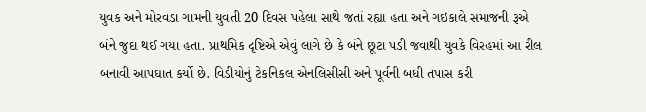યુવક અને મોરવડા ગામની યુવતી 20 દિવસ પહેલા સાથે જતાં રહ્યા હતા અને ગઇકાલે સમાજની રૂએ બંને જુદા થઈ ગયા હતા. પ્રાથમિક દૃષ્ટિએ એવું લાગે છે કે બંને છૂટા પડી જવાથી યુવકે વિરહમાં આ રીલ બનાવી આપઘાત કર્યો છે. વિડીયોનું ટેકનિકલ એનલિસીસી અને પૂર્વની બધી તપાસ કરી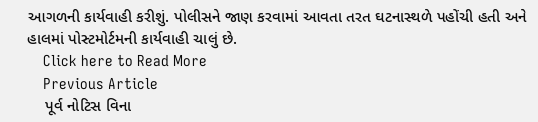આગળની કાર્યવાહી કરીશું. પોલીસને જાણ કરવામાં આવતા તરત ઘટનાસ્થળે પહોંચી હતી અને હાલમાં પોસ્ટમોર્ટમની કાર્યવાહી ચાલું છે.
    Click here to Read More
    Previous Article
    પૂર્વ નોટિસ વિના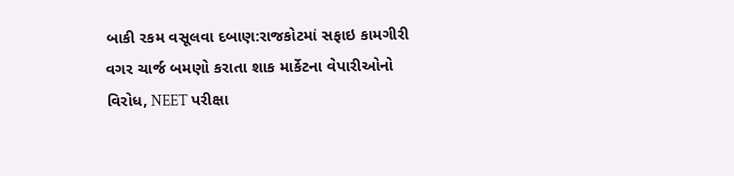બાકી રકમ વસૂલવા દબાણ:રાજકોટમાં સફાઇ કામગીરી વગર ચાર્જ બમણો કરાતા શાક માર્કેટના વેપારીઓનો વિરોધ, NEET પરીક્ષા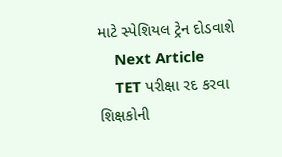માટે સ્પેશિયલ ટ્રેન દોડવાશે
    Next Article
    TET પરીક્ષા રદ કરવા શિક્ષકોની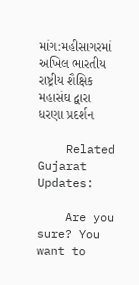માંગ:મહીસાગરમાં અખિલ ભારતીય રાષ્ટ્રીય શૈક્ષિક મહાસંઘ દ્વારા ધરણા પ્રદર્શન

    Related Gujarat Updates:

    Are you sure? You want to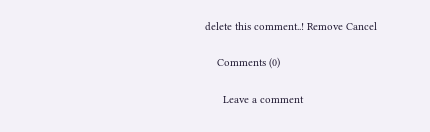delete this comment..! Remove Cancel

    Comments (0)

      Leave a comment